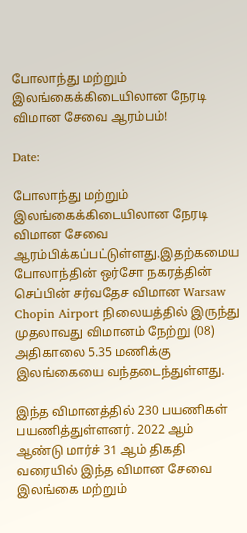போலாந்து மற்றும் இலங்கைக்கிடையிலான நேரடி விமான சேவை ஆரம்பம்!

Date:

போலாந்து மற்றும் இலங்கைக்கிடையிலான நேரடி விமான சேவை ஆரம்பிக்கப்பட்டுள்ளது.இதற்கமைய போலாந்தின் ஒர்சோ நகரத்தின் செப்பின் சர்வதேச விமான Warsaw Chopin Airport நிலையத்தில் இருந்து முதலாவது விமானம் நேற்று (08) அதிகாலை 5.35 மணிக்கு இலங்கையை வந்தடைந்துள்ளது.

இந்த விமானத்தில் 230 பயணிகள் பயணித்துள்ளனர். 2022 ஆம் ஆண்டு மார்ச் 31 ஆம் திகதி வரையில் இந்த விமான சேவை இலங்கை மற்றும்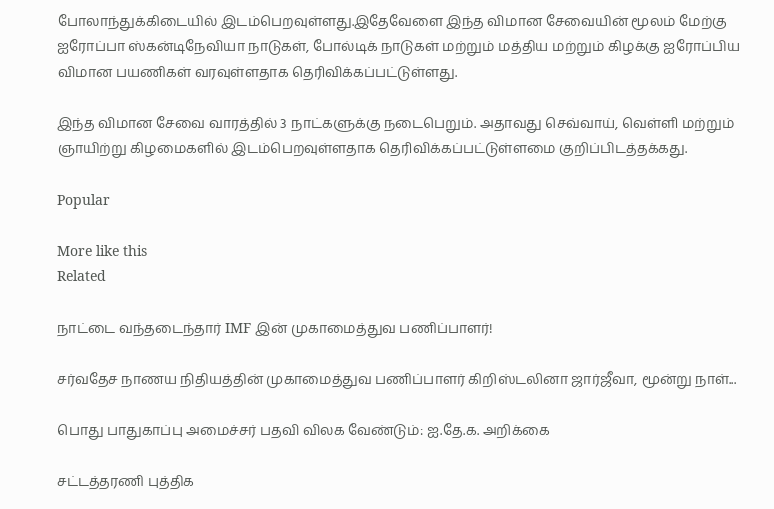போலாந்துக்கிடையில் இடம்பெறவுள்ளது.இதேவேளை இந்த விமான சேவையின் மூலம் மேற்கு ஐரோப்பா ஸ்கன்டிநேவியா நாடுகள், போல்டிக் நாடுகள் மற்றும் மத்திய மற்றும் கிழக்கு ஐரோப்பிய விமான பயணிகள் வரவுள்ளதாக தெரிவிக்கப்பட்டுள்ளது.

இந்த விமான சேவை வாரத்தில் 3 நாட்களுக்கு நடைபெறும். அதாவது செவ்வாய், வெள்ளி மற்றும் ஞாயிற்று கிழமைகளில் இடம்பெறவுள்ளதாக தெரிவிக்கப்பட்டுள்ளமை குறிப்பிடத்தக்கது.

Popular

More like this
Related

நாட்டை வந்தடைந்தார் IMF இன் முகாமைத்துவ பணிப்பாளர்!

சர்வதேச நாணய நிதியத்தின் முகாமைத்துவ பணிப்பாளர் கிறிஸ்டலினா ஜார்ஜீவா, மூன்று நாள்...

பொது பாதுகாப்பு அமைச்சர் பதவி விலக வேண்டும்: ஐ.தே.க. அறிக்கை

சட்டத்தரணி புத்திக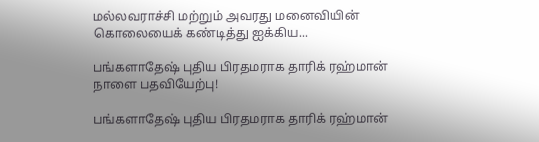மல்லவராச்சி மற்றும் அவரது மனைவியின் கொலையைக் கண்டித்து ஐக்கிய...

பங்களாதேஷ் புதிய பிரதமராக தாரிக் ரஹ்மான் நாளை பதவியேற்பு!

பங்களாதேஷ் புதிய பிரதமராக தாரிக் ரஹ்மான்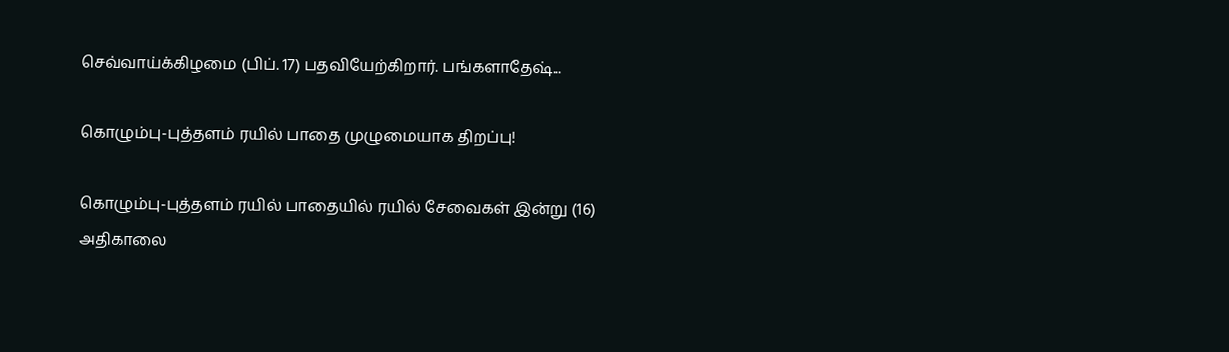செவ்வாய்க்கிழமை (பிப். 17) பதவியேற்கிறார். பங்களாதேஷ்...

கொழும்பு-புத்தளம் ரயில் பாதை முழுமையாக திறப்பு!

கொழும்பு-புத்தளம் ரயில் பாதையில் ரயில் சேவைகள் இன்று (16) அதிகாலை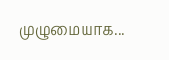முழுமையாக...